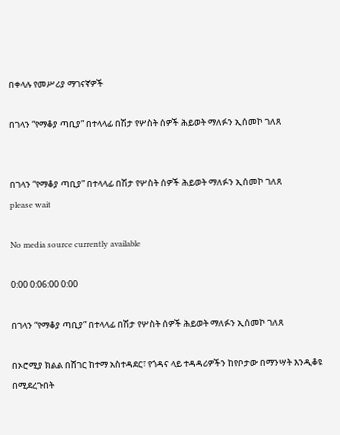በቀላሉ የመሥሪያ ማገናኛዎች

በገላን “የማቆያ ጣቢያ” በተላላፊ በሽታ የሦስት ሰዎች ሕይወት ማለፉን ኢሰመኮ ገለጸ


በገላን “የማቆያ ጣቢያ” በተላላፊ በሽታ የሦስት ሰዎች ሕይወት ማለፉን ኢሰመኮ ገለጸ
please wait

No media source currently available

0:00 0:06:00 0:00

በገላን “የማቆያ ጣቢያ” በተላላፊ በሽታ የሦስት ሰዎች ሕይወት ማለፉን ኢሰመኮ ገለጸ

በኦሮሚያ ክልል በሸገር ከተማ አስተዳደር፣ የጎዳና ላይ ተዳዳሪዎችን ከየቦታው በማንሣት እንዲቆዩ በሚደረጉበት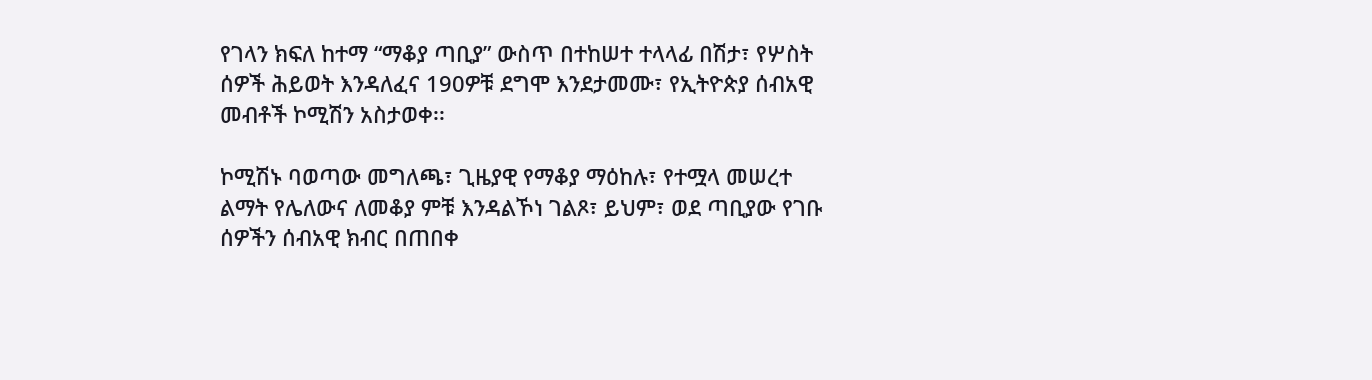የገላን ክፍለ ከተማ “ማቆያ ጣቢያ” ውስጥ በተከሠተ ተላላፊ በሽታ፣ የሦስት ሰዎች ሕይወት እንዳለፈና 190ዎቹ ደግሞ እንደታመሙ፣ የኢትዮጵያ ሰብአዊ መብቶች ኮሚሽን አስታወቀ፡፡

ኮሚሽኑ ባወጣው መግለጫ፣ ጊዜያዊ የማቆያ ማዕከሉ፣ የተሟላ መሠረተ ልማት የሌለውና ለመቆያ ምቹ እንዳልኾነ ገልጾ፣ ይህም፣ ወደ ጣቢያው የገቡ ሰዎችን ሰብአዊ ክብር በጠበቀ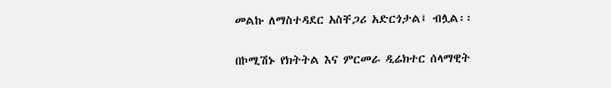መልኩ ለማስተዳደር አስቸጋሪ አድርጎታል፤ ብሏል፡፡

በኮሚሽኑ የክትትል እና ምርመራ ዲሬክተር ሰላማዊት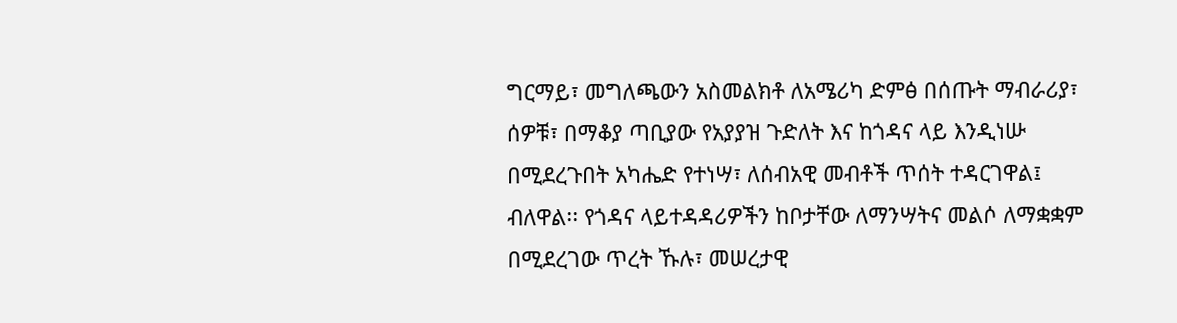ግርማይ፣ መግለጫውን አስመልክቶ ለአሜሪካ ድምፅ በሰጡት ማብራሪያ፣ ሰዎቹ፣ በማቆያ ጣቢያው የአያያዝ ጉድለት እና ከጎዳና ላይ እንዲነሡ በሚደረጉበት አካሔድ የተነሣ፣ ለሰብአዊ መብቶች ጥሰት ተዳርገዋል፤ ብለዋል፡፡ የጎዳና ላይተዳዳሪዎችን ከቦታቸው ለማንሣትና መልሶ ለማቋቋም በሚደረገው ጥረት ኹሉ፣ መሠረታዊ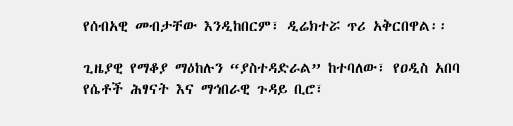የሰብአዊ መብታቸው እንዲከበርም፣ ዲሬክተሯ ጥሪ አቅርበዋል፡፡

ጊዜያዊ የማቆያ ማዕከሉን “ያስተዳድራል” ከተባለው፣ የዐዲስ አበባ የሴቶች ሕፃናት እና ማኅበራዊ ጉዳይ ቢሮ፣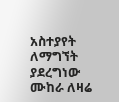አስተያየት ለማግኘት ያደረግነው ሙከራ ለዛሬ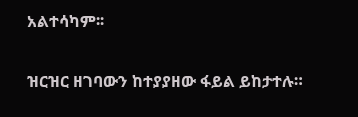አልተሳካም፡፡

ዝርዝር ዘገባውን ከተያያዘው ፋይል ይከታተሉ።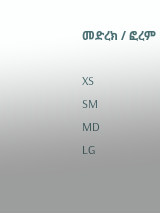መድረክ / ፎረም

XS
SM
MD
LG